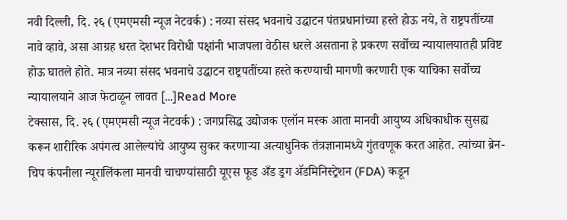नवी दिल्ली, दि. २६ (एमएमसी न्यूज नेटवर्क) : नव्या संसद भवनाचे उद्घाटन पंतप्रधानांच्या हस्ते होऊ नये, ते राष्ट्रपतींच्या नावे व्हावे, असा आग्रह धरत देशभर विरोधी पक्षांनी भाजपला वेठीस धरले असताना हे प्रकरण सर्वोच्च न्यायालयातही प्रविष्ट होऊ घातले होते. मात्र नव्या संसद भवनाचे उद्घाटन राष्ट्रपतींच्या हस्ते करण्याची मागणी करणारी एक याचिका सर्वोच्च न्यायालयाने आज फेटाळून लावत […]Read More
टेक्सास, दि. २६ (एमएमसी न्यूज नेटवर्क) : जगप्रसिद्ध उद्योजक एलॉन मस्क आता मानवी आयुष्य अधिकाधीक सुसह्य करून शारीरिक अपंगत्व आलेल्यांचे आयुष्य सुकर करणाऱ्या अत्याधुनिक तंत्रज्ञानामध्ये गुंतवणूक करत आहेत. त्यांच्या ब्रेन-चिप कंपनीला न्यूरालिंकला मानवी चाचण्यांसाठी यूएस फूड अँड ड्रग ॲडमिनिस्ट्रेशन (FDA) कडून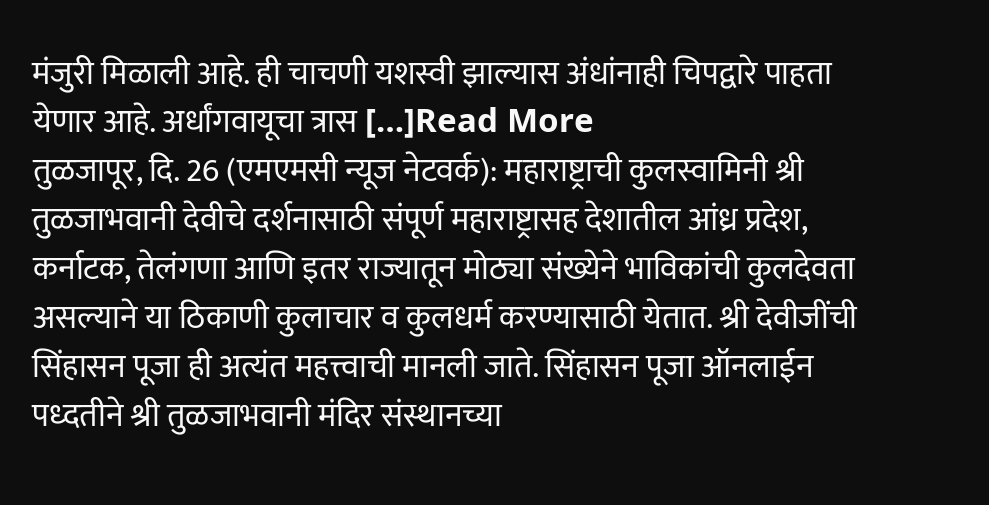मंजुरी मिळाली आहे. ही चाचणी यशस्वी झाल्यास अंधांनाही चिपद्वारे पाहता येणार आहे. अर्धांगवायूचा त्रास […]Read More
तुळजापूर, दि. 26 (एमएमसी न्यूज नेटवर्क): महाराष्ट्राची कुलस्वामिनी श्री तुळजाभवानी देवीचे दर्शनासाठी संपूर्ण महाराष्ट्रासह देशातील आंध्र प्रदेश, कर्नाटक, तेलंगणा आणि इतर राज्यातून मोठ्या संख्येने भाविकांची कुलदेवता असल्याने या ठिकाणी कुलाचार व कुलधर्म करण्यासाठी येतात. श्री देवीजींची सिंहासन पूजा ही अत्यंत महत्त्वाची मानली जाते. सिंहासन पूजा ऑनलाईन पध्दतीने श्री तुळजाभवानी मंदिर संस्थानच्या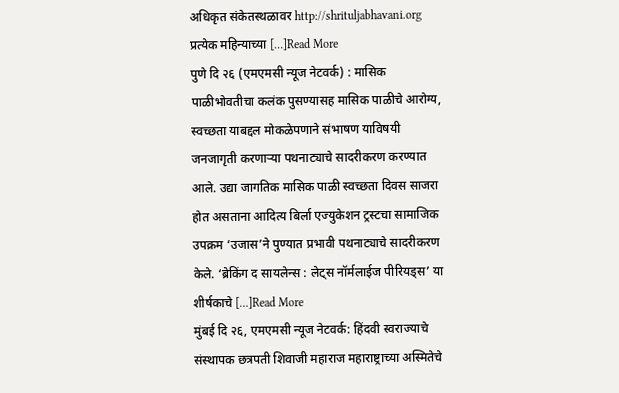अधिकृत संकेतस्थळावर http://shrituljabhavani.org प्रत्येक महिन्याच्या […]Read More
पुणे दि २६ (एमएमसी न्यूज नेटवर्क) : मासिक पाळीभोवतीचा कलंक पुसण्यासह मासिक पाळीचे आरोग्य, स्वच्छता याबद्दल मोकळेपणाने संभाषण याविषयी जनजागृती करणाऱ्या पथनाट्याचे सादरीकरण करण्यात आले. उद्या जागतिक मासिक पाळी स्वच्छता दिवस साजरा होत असताना आदित्य बिर्ला एज्युकेशन ट्रस्टचा सामाजिक उपक्रम ‘उजास’ने पुण्यात प्रभावी पथनाट्याचे सादरीकरण केले. ‘ब्रेकिंग द सायलेन्स : लेट्स नॉर्मलाईज पीरियड्स’ या शीर्षकाचे […]Read More
मुंबई दि २६, एमएमसी न्यूज नेटवर्क: हिंदवी स्वराज्याचे संस्थापक छत्रपती शिवाजी महाराज महाराष्ट्राच्या अस्मितेचे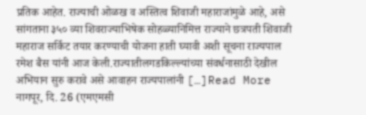प्रतिक आहेत. राज्याची ओळख व अस्तित्व शिवाजी महाराजांमुळे आहे, असे सांगताना ३५० व्या शिवराज्याभिषेक सोहळ्यानिमित्त राज्याने छत्रपती शिवाजी महाराज सर्किट तयार करण्याची योजना हाती घ्यावी अशी सूचना राज्यपाल रमेश बैस यांनी आज केली.राज्यातीलगडकिल्ल्यांच्या संवर्धनासाठी देखील अभियान सुरु करावे असे आवाहन राज्यपालांनी […]Read More
नागपूर, दि. 26 (एमएमसी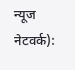न्यूज नेटवर्क):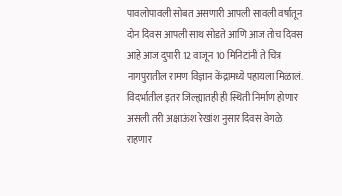पावलोपावली सोबत असणारी आपली सावली वर्षातून दोन दिवस आपली साथ सोडते आणि आज तोच दिवस आहे आज दुपारी 12 वाजून 10 मिनिटांनी ते चित्र नागपुरातील रामण विज्ञान केंद्रामध्ये पहायला मिळालं. विदर्भातील इतर जिल्ह्यातही ही स्थिती निर्माण होणार असली तरी अक्षाऊंश रेखांश नुसार दिवस वेगळे राहणार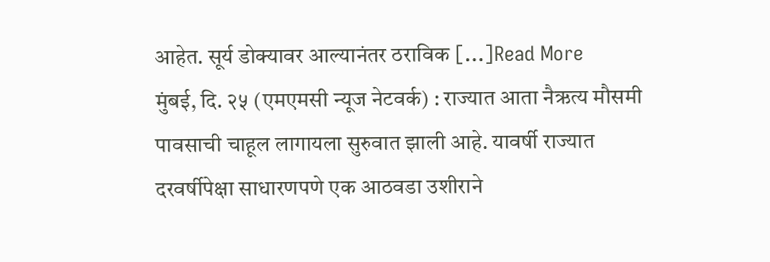आहेत. सूर्य डोक्यावर आल्यानंतर ठराविक […]Read More
मुंबई, दि. २५ (एमएमसी न्यूज नेटवर्क) : राज्यात आता नैऋत्य मौसमी पावसाची चाहूल लागायला सुरुवात झाली आहे. यावर्षी राज्यात दरवर्षीपेक्षा साधारणपणे एक आठवडा उशीराने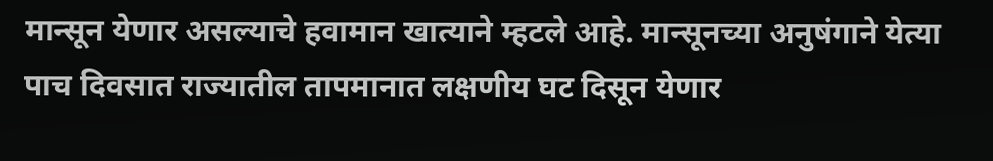मान्सून येणार असल्याचे हवामान खात्याने म्हटले आहे. मान्सूनच्या अनुषंगाने येत्या पाच दिवसात राज्यातील तापमानात लक्षणीय घट दिसून येणार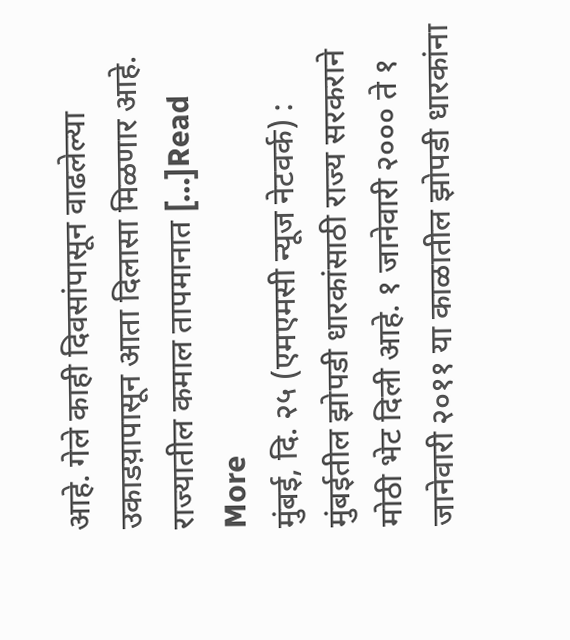आहे. गेले काही दिवसांपासून वाढलेल्या उकाडय़ापासून आता दिलासा मिळणार आहे. राज्यातील कमाल तापमानात […]Read More
मुंबई, दि. २५ (एमएमसी न्यूज नेटवर्क) : मुंबईतील झोपडी धारकांसाठी राज्य सरकराने मोठी भेट दिली आहे. १ जानेवारी २००० ते १ जानेवारी २०११ या काळातील झोपडी धारकांना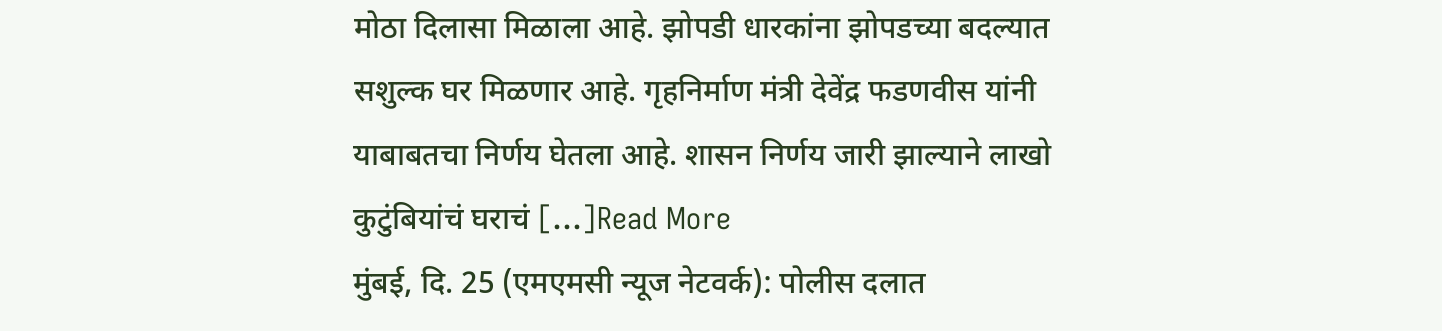मोठा दिलासा मिळाला आहे. झोपडी धारकांना झोपडच्या बदल्यात सशुल्क घर मिळणार आहे. गृहनिर्माण मंत्री देवेंद्र फडणवीस यांनी याबाबतचा निर्णय घेतला आहे. शासन निर्णय जारी झाल्याने लाखो कुटुंबियांचं घराचं […]Read More
मुंबई, दि. 25 (एमएमसी न्यूज नेटवर्क): पोलीस दलात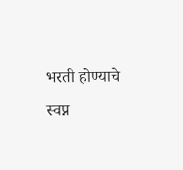भरती होण्याचे स्वप्न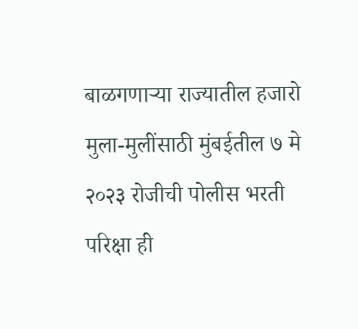बाळगणाऱ्या राज्यातील हजारो मुला-मुलींसाठी मुंबईतील ७ मे २०२३ रोजीची पोलीस भरती परिक्षा ही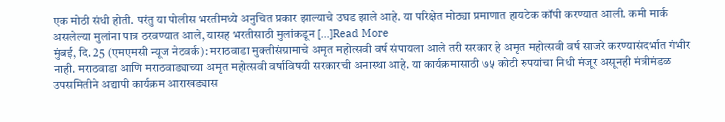एक मोठी संधी होती. परंतु या पोलीस भरतीमध्ये अनुचित प्रकार झाल्याचे उघड झाले आहे. या परिक्षेत मोठ्या प्रमाणात हायटेक कॉपी करण्यात आली. कमी मार्क असलेल्या मुलांना पात्र ठरवण्यात आले, यासह भरतीसाठी मुलांकडून […]Read More
मुंबई, दि. 25 (एमएमसी न्यूज नेटवर्क): मराठवाडा मुक्तीसंग्रामाचे अमृत महोत्सवी वर्ष संपायला आले तरी सरकार हे अमृत महोत्सवी वर्ष साजरे करण्यासंदर्भात गंभीर नाही. मराठवाडा आणि मराठवाड्याच्या अमृत महोत्सवी वर्षाविषयी सरकारची अनास्था आहे. या कार्यक्रमासाठी ७५ कोटी रुपयांचा निधी मंजूर असूनही मंत्रीमंडळ उपसमितीने अद्यापी कार्यक्रम आराखड्यास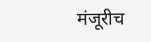मंजूरीच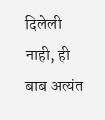दिलेली नाही, ही बाब अत्यंत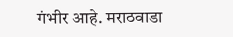गंभीर आहे. मराठवाडा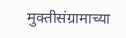मुक्तीसंग्रामाच्या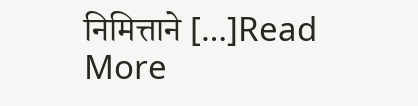निमित्ताने […]Read More